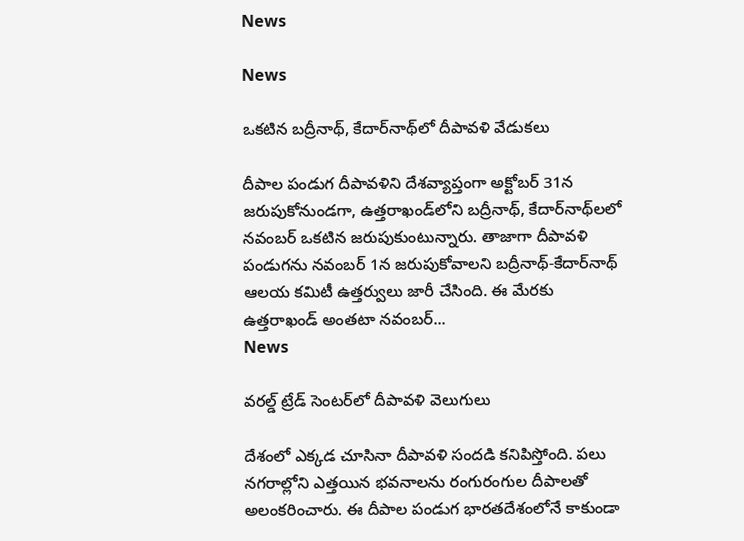News

News

ఒకటిన బద్రీనాథ్‌, కేదార్‌నాథ్‌లో దీపావళి వేడుకలు

దీపాల పండుగ దీపావళిని దేశవ్యాప్తంగా అక్టోబర్ 31న జరుపుకోనుండగా, ఉత్తరాఖండ్‌లోని బద్రీనాథ్, కేదార్‌నాథ్‌లలో నవంబర్ ఒకటిన జరుపుకుంటున్నారు. తాజాగా దీపావళి పండుగను నవంబర్ 1న జరుపుకోవాలని బద్రీనాథ్-కేదార్‌నాథ్ ఆలయ కమిటీ ఉత్తర్వులు జారీ చేసింది. ఈ మేరకు ఉత్తరాఖండ్‌ అంతటా నవంబర్...
News

వరల్డ్‌ ట్రేడ్‌ సెంటర్‌లో దీపావళి వెలుగులు

దేశంలో ఎక్కడ చూసినా దీపావళి సందడి కనిపిస్తోంది. పలు నగరాల్లోని ఎత్తయిన భవనాలను రంగురంగుల దీపాలతో అలంకరించారు. ఈ దీపాల పండుగ భారతదేశంలోనే కాకుండా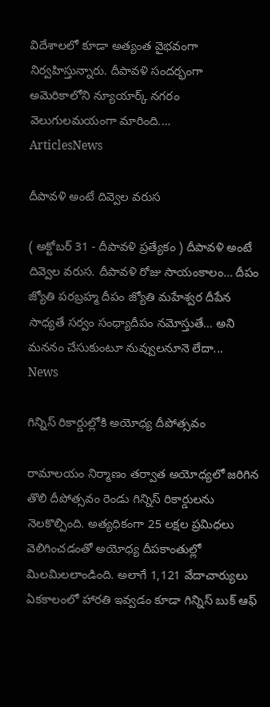విదేశాలలో కూడా అత్యంత వైభవంగా నిర్వహిస్తున్నారు. దీపావళి సందర్భంగా అమెరికాలోని న్యూయార్క్ నగరం వెలుగులమయంగా మారింది....
ArticlesNews

దీపావళి అంటే దివ్వెల వరుస

( అక్టోబర్ 31 - దీపావళి ప్రత్యేకం ) దీపావళి అంటే దివ్వెల వరుస. దీపావళి రోజు సాయంకాలం… దీపం జ్యోతి పరబ్రహ్మ దీపం జ్యోతి మహేశ్వర దీపేన సాధ్యతే సర్వం సంధ్యాదీపం నమోస్తుతే… అని మననం చేసుకుంటూ నువ్వులనూనె లేదా...
News

గిన్నిస్ రికార్డుల్లోకి అయోధ్య దీపోత్సవం

రామాలయం నిర్మాణం తర్వాత అయోధ్యలో జరిగిన తొలి దీపోత్సవం రెండు గిన్నిస్ రికార్డులను నెలకొల్పింది. అత్యధికంగా 25 లక్షల ప్రమిధలు వెలిగించడంతో అయోధ్య దీపకాంతుల్లో మిలమిలలాండింది. అలాగే 1,121 వేదాచార్యులు ఏకకాలంలో హారతి ఇవ్వడం కూడా గిన్నిస్ బుక్ ఆఫ్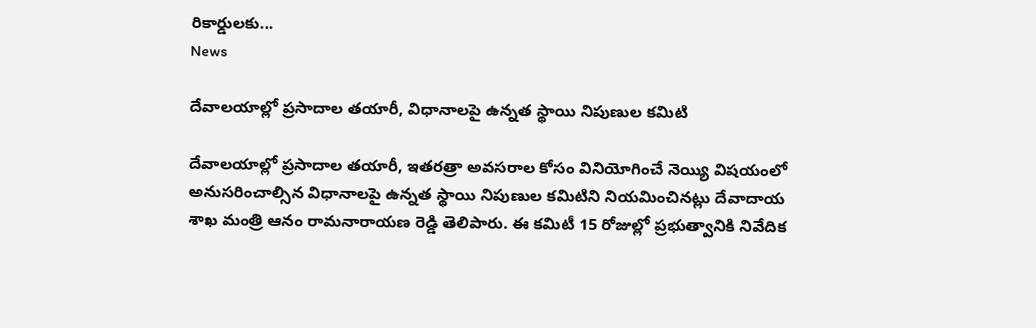రికార్డులకు...
News

దేవాలయాల్లో ప్రసాదాల తయారీ, విధానాలపై ఉన్నత స్థాయి నిపుణుల కమిటి

దేవాలయాల్లో ప్రసాదాల తయారీ, ఇతరత్రా అవసరాల కోసం వినియోగించే నెయ్యి విషయంలో అనుసరించాల్సిన విధానాలపై ఉన్నత స్థాయి నిపుణుల కమిటిని నియమించినట్లు దేవాదాయ శాఖ మంత్రి ఆనం రామనారాయణ రెడ్డి తెలిపారు. ఈ కమిటీ 15 రోజుల్లో ప్రభుత్వానికి నివేదిక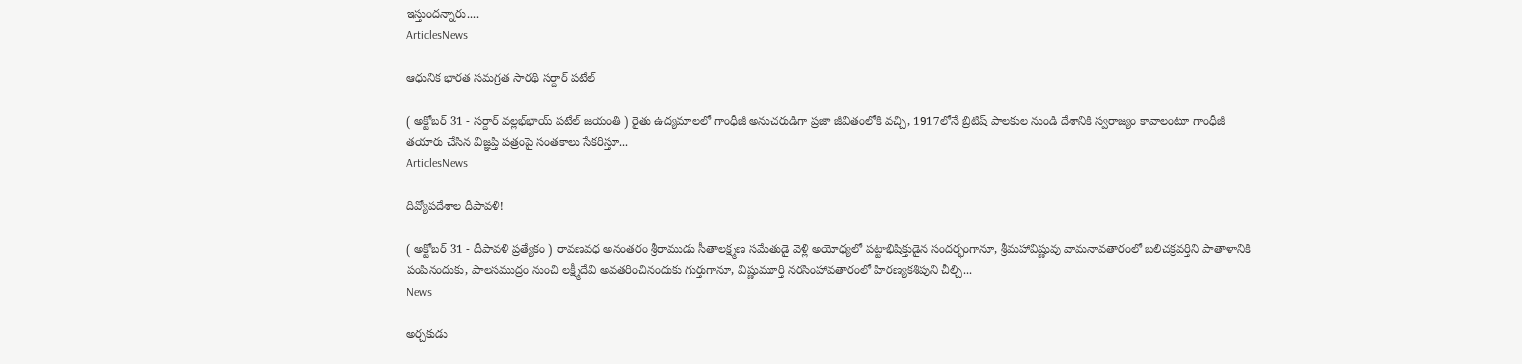ఇస్తుందన్నారు....
ArticlesNews

ఆధునిక భారత సమగ్రత సారథి సర్దార్ పటేల్

( అక్టోబర్ 31 - సర్దార్ వల్లభ్‌భాయ్ పటేల్ జయంతి ) రైతు ఉద్యమాలలో గాంధీజీ అనుచరుడిగా ప్రజా జీవితంలోకి వచ్చి, 1917లోనే బ్రిటిష్ పాలకుల నుండి దేశానికి స్వరాజ్యం కావాలంటూ గాంధీజీ తయారు చేసిన విజ్ఞప్తి పత్రంపై సంతకాలు సేకరిస్తూ...
ArticlesNews

దివ్యోపదేశాల దీపావళి!

( అక్టోబర్ 31 - దీపావళి ప్రత్యేకం ) రావణవధ అనంతరం శ్రీరాముడు సీతాలక్ష్మణ సమేతుడై వెళ్లి అయోధ్యలో పట్టాభిషిక్తుడైన సందర్భంగానూ, శ్రీమహావిష్ణువు వామనావతారంలో బలిచక్రవర్తిని పాతాళానికి పంపినందుకు, పాలసముద్రం నుంచి లక్ష్మీదేవి అవతరించినందుకు గుర్తుగానూ, విష్ణుమూర్తి నరసింహావతారంలో హిరణ్యకశిపుని చీల్చి...
News

అర్చకుడు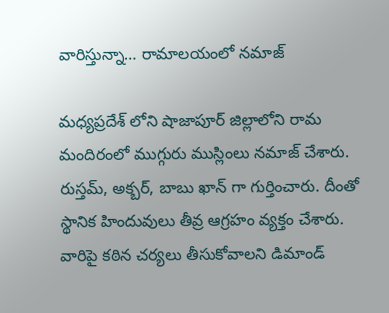వారిస్తున్నా… రామాలయంలో నమాజ్

మధ్యప్రదేశ్ లోని షాజాపూర్ జిల్లాలోని రామ మందిరంలో ముగ్గురు ముస్లింలు నమాజ్ చేశారు. రుస్తమ్, అక్బర్, బాబు ఖాన్ గా గుర్తించారు. దీంతో స్థానిక హిందువులు తీవ్ర ఆగ్రహం వ్యక్తం చేశారు. వారిపై కఠిన చర్యలు తీసుకోవాలని డిమాండ్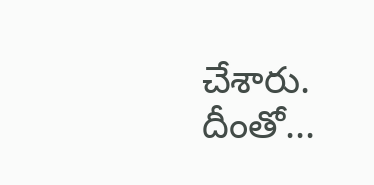చేశారు. దీంతో...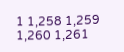1 1,258 1,259 1,260 1,261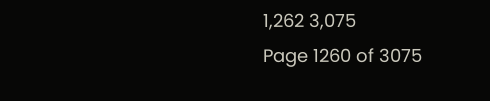1,262 3,075
Page 1260 of 3075